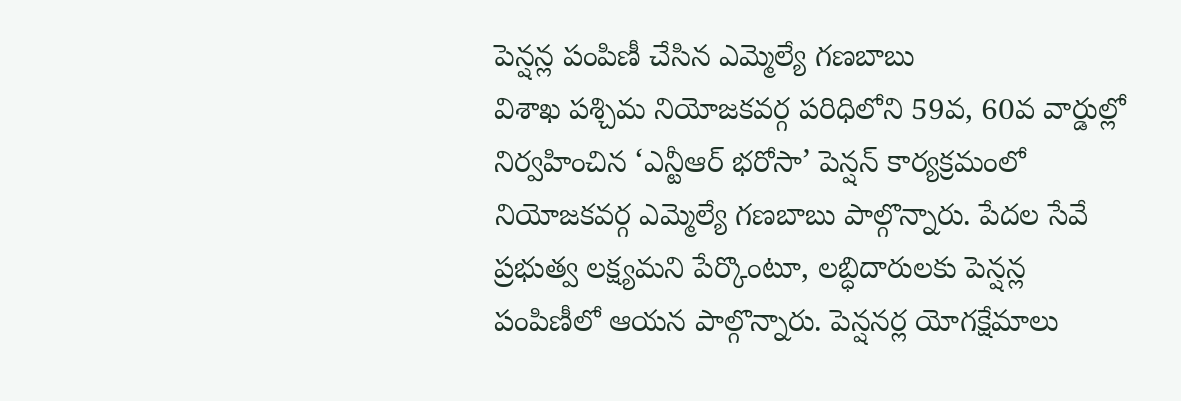పెన్షన్ల పంపిణీ చేసిన ఎమ్మెల్యే గణబాబు
విశాఖ పశ్చిమ నియోజకవర్గ పరిధిలోని 59వ, 60వ వార్డుల్లో నిర్వహించిన ‘ఎన్టీఆర్ భరోసా’ పెన్షన్ కార్యక్రమంలో నియోజకవర్గ ఎమ్మెల్యే గణబాబు పాల్గొన్నారు. పేదల సేవే ప్రభుత్వ లక్ష్యమని పేర్కొంటూ, లబ్ధిదారులకు పెన్షన్ల పంపిణీలో ఆయన పాల్గొన్నారు. పెన్షనర్ల యోగక్షేమాలు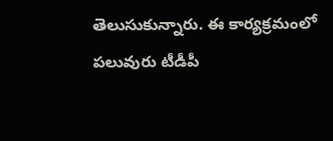తెలుసుకున్నారు. ఈ కార్యక్రమంలో పలువురు టీడీపీ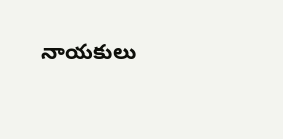నాయకులు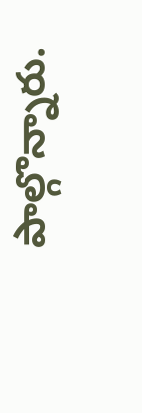పాల్గొన్నారు.